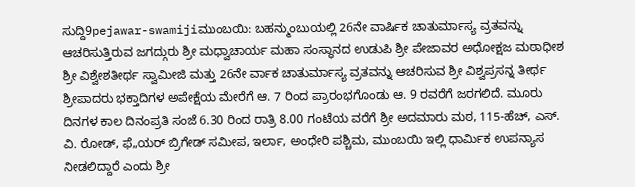ಸುದ್ದಿ9pejawar-swamijiಮುಂಬಯಿ: ಬಹನ್ಮುಂಬುಯಲ್ಲಿ 26ನೇ ವಾರ್ಷಿಕ‌ ಚಾತುರ್ಮಾಸ್ಯ ವ್ರತವನ್ನು ಆಚರಿಸುತ್ತಿರುವ ಜಗದ್ಗುರು ಶ್ರೀ ಮಧ್ವಾಚಾರ್ಯ ಮಹಾ ಸಂಸ್ಥಾನದ ಉಡುಪಿ ಶ್ರೀ ಪೇಜಾವರ ಅಧೋಕ್ಷಜ ಮಠಾಧೀಶ ಶ್ರೀ ವಿಶ್ವೇಶತೀರ್ಥ ಸ್ವಾಮೀಜಿ ಮತ್ತು 26ನೇ ರ್ವಾಕ‌ ಚಾತುರ್ಮಾಸ್ಯ ವ್ರತವನ್ನು ಆಚರಿಸುವ ಶ್ರೀ ವಿಶ್ವಪ್ರಸನ್ನ ತೀರ್ಥ ಶ್ರೀಪಾದರು ಭಕ್ತಾದಿಗಳ ಅಪೇಕ್ಷೆಯ ಮೇರೆಗೆ ಆ. 7 ರಿಂದ ಪ್ರಾರಂಭಗೊಂಡು ಆ. 9 ರವರೆಗೆ ಜರಗಲಿದೆ. ಮೂರು ದಿನಗಳ ಕಾಲ ದಿನಂಪ್ರತಿ ಸಂಜೆ 6.30 ರಿಂದ ರಾತ್ರಿ 8.00 ಗಂಟೆಯ ವರೆಗೆ ಶ್ರೀ ಅದಮಾರು ಮಠ, 115-ಹೆಚ್‌, ಎಸ್‌. ವಿ. ರೋಡ್‌, ಫೆ„ಯರ್‌ ಬ್ರಿಗೇಡ್‌ ಸಮೀಪ, ಇರ್ಲಾ, ಅಂಧೇರಿ ಪಶ್ಚಿಮ, ಮುಂಬಯಿ ಇಲ್ಲಿ ಧಾರ್ಮಿಕ ಉಪನ್ಯಾಸ ನೀಡಲಿದ್ದಾರೆ ಎಂದು ಶ್ರೀ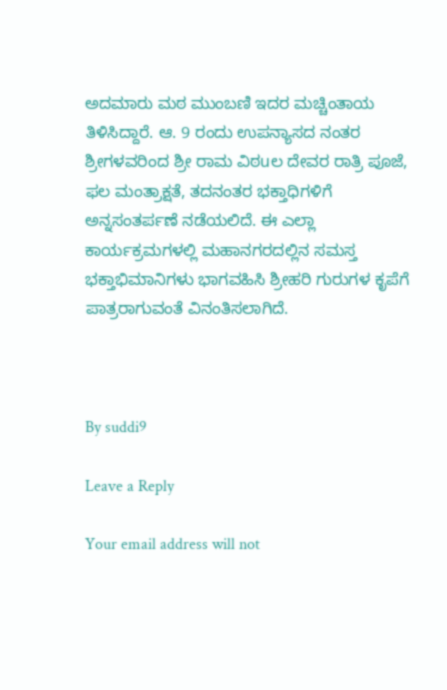ಅದಮಾರು ಮಠ ಮುಂಬಣಿ ಇದರ ಮಚ್ಚಿಂತಾಯ ತಿಳಿಸಿದ್ದಾರೆ. ಆ. 9 ರಂದು ಉಪನ್ಯಾಸದ ನಂತರ ಶ್ರೀಗಳವರಿಂದ ಶ್ರೀ ರಾಮ ವಿಠuಲ ದೇವರ ರಾತ್ರಿ ಪೂಜೆ, ಫಲ ಮಂತ್ರಾಕ್ಷತೆ, ತದನಂತರ ಭಕ್ತಾಧಿಗಳಿಗೆ ಅನ್ನಸಂತರ್ಪಣೆ ನಡೆಯಲಿದೆ. ಈ ಎಲ್ಲಾ ಕಾರ್ಯಕ್ರಮಗಳ‌ಲ್ಲಿ ಮಹಾನಗರದಲ್ಲಿನ ಸಮಸ್ತ ಭಕ್ತಾಭಿಮಾನಿಗಳು ಭಾಗವಹಿಸಿ ಶ್ರೀಹರಿ ಗುರುಗಳ ಕೃಪೆಗೆ ಪಾತ್ರರಾಗುವಂತೆ ವಿನಂತಿಸಲಾಗಿದೆ.



By suddi9

Leave a Reply

Your email address will not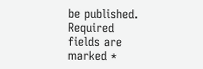be published. Required fields are marked *